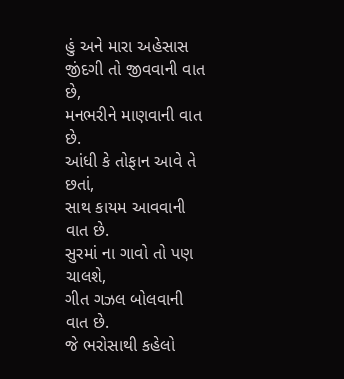હું અને મારા અહેસાસ
જીંદગી તો જીવવાની વાત છે,
મનભરીને માણવાની વાત છે.
આંધી કે તોફાન આવે તે છતાં,
સાથ કાયમ આવવાની વાત છે.
સુરમાં ના ગાવો તો પણ ચાલશે,
ગીત ગઝલ બોલવાની વાત છે.
જે ભરોસાથી કહેલો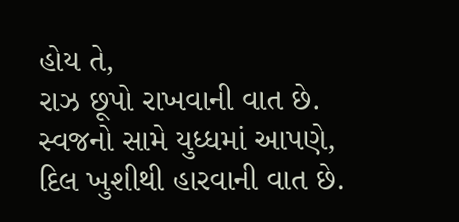હોય તે,
રાઝ છૂપો રાખવાની વાત છે.
સ્વજનો સામે યુધ્ધમાં આપણે,
દિલ ખુશીથી હારવાની વાત છે.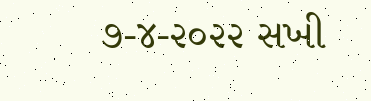૭-૪-૨૦૨૨ સખી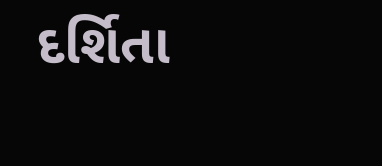દર્શિતા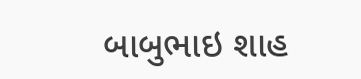બાબુભાઇ શાહ